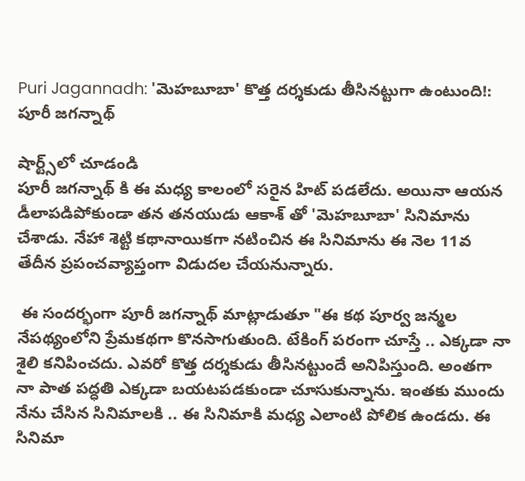Puri Jagannadh: 'మెహబూబా' కొత్త దర్శకుడు తీసినట్టుగా ఉంటుంది!: పూరీ జగన్నాథ్

షార్ట్స్‌లో చూడండి
పూరీ జగన్నాథ్ కి ఈ మధ్య కాలంలో సరైన హిట్ పడలేదు. అయినా ఆయన డీలాపడిపోకుండా తన తనయుడు ఆకాశ్ తో 'మెహబూబా' సినిమాను చేశాడు. నేహా శెట్టి కథానాయికగా నటించిన ఈ సినిమాను ఈ నెల 11వ తేదీన ప్రపంచవ్యాప్తంగా విడుదల చేయనున్నారు.

 ఈ సందర్భంగా పూరీ జగన్నాథ్ మాట్లాడుతూ "ఈ కథ పూర్వ జన్మల నేపథ్యంలోని ప్రేమకథగా కొనసాగుతుంది. టేకింగ్ పరంగా చూస్తే .. ఎక్కడా నా శైలి కనిపించదు. ఎవరో కొత్త దర్శకుడు తీసినట్టుందే అనిపిస్తుంది. అంతగా నా పాత పద్ధతి ఎక్కడా బయటపడకుండా చూసుకున్నాను. ఇంతకు ముందు నేను చేసిన సినిమాలకి .. ఈ సినిమాకి మధ్య ఎలాంటి పోలిక ఉండదు. ఈ సినిమా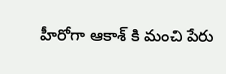హీరోగా ఆకాశ్ కి మంచి పేరు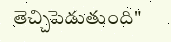తెచ్చిపెడుతుంది"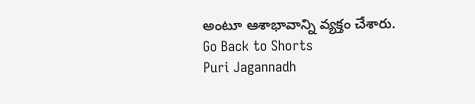అంటూ ఆశాభావాన్ని వ్యక్తం చేశారు.
Go Back to Shorts
Puri Jagannadh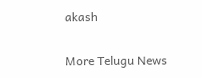akash

More Telugu News